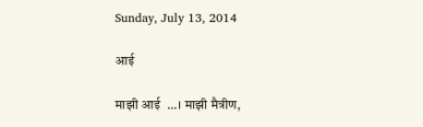Sunday, July 13, 2014

आई

माझी आई  …। माझी मैत्रीण,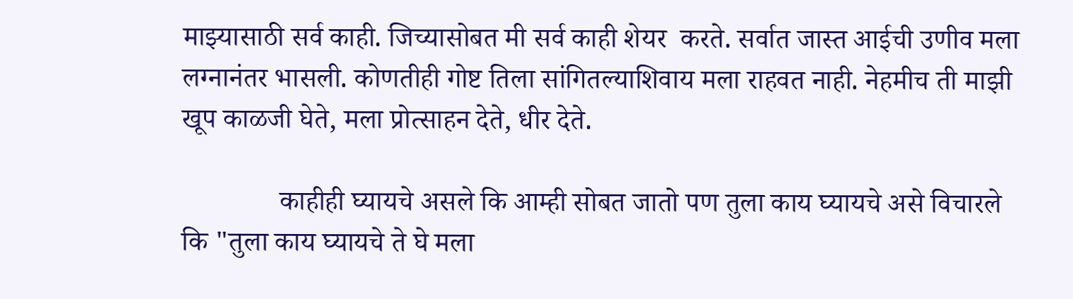माझ्यासाठी सर्व काही. जिच्यासोबत मी सर्व काही शेयर  करते. सर्वात जास्त आईची उणीव मला लग्नानंतर भासली. कोणतीही गोष्ट तिला सांगितल्याशिवाय मला राहवत नाही. नेहमीच ती माझी खूप काळजी घेते, मला प्रोत्साहन देते, धीर देते.

              काहीही घ्यायचे असले कि आम्ही सोबत जातो पण तुला काय घ्यायचे असे विचारले कि "तुला काय घ्यायचे ते घे मला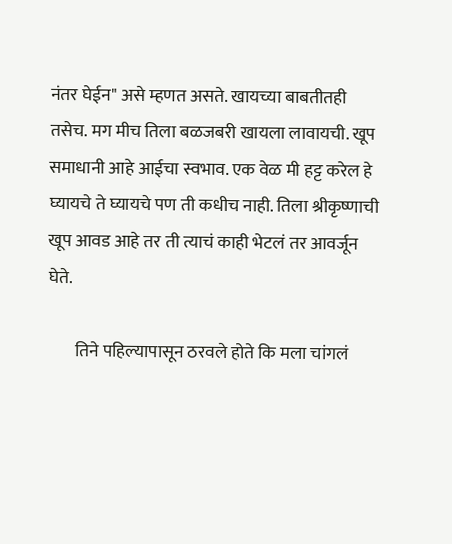नंतर घेईन" असे म्हणत असते. खायच्या बाबतीतही तसेच. मग मीच तिला बळजबरी खायला लावायची. खूप समाधानी आहे आईचा स्वभाव. एक वेळ मी हट्ट करेल हे घ्यायचे ते घ्यायचे पण ती कधीच नाही. तिला श्रीकृष्णाची खूप आवड आहे तर ती त्याचं काही भेटलं तर आवर्जून घेते.

        तिने पहिल्यापासून ठरवले होते कि मला चांगलं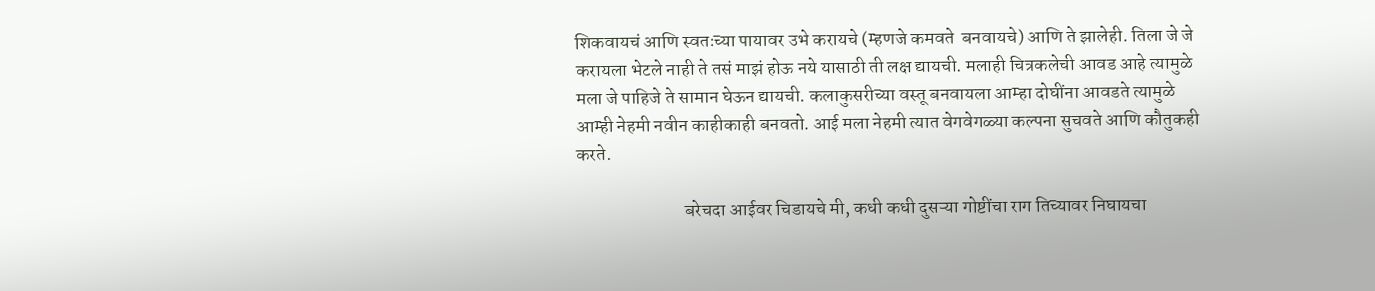शिकवायचं आणि स्वतःच्या पायावर उभे करायचे (म्हणजे कमवते  बनवायचे) आणि ते झालेही. तिला जे जे करायला भेटले नाही ते तसं माझं होऊ नये यासाठी ती लक्ष द्यायची. मलाही चित्रकलेची आवड आहे त्यामुळे मला जे पाहिजे ते सामान घेऊन द्यायची. कलाकुसरीच्या वस्तू बनवायला आम्हा दोघींना आवडते त्यामुळे आम्ही नेहमी नवीन काहीकाही बनवतो. आई मला नेहमी त्यात वेगवेगळ्या कल्पना सुचवते आणि कौतुकही करते.

                             बरेचदा आईवर चिडायचे मी, कधी कधी दुसऱ्या गोष्टींचा राग तिच्यावर निघायचा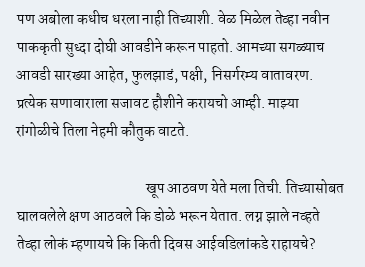पण अबोला कधीच धरला नाही तिच्याशी. वेळ मिळेल तेव्हा नवीन पाककृती सुध्दा दोघी आवडीने करून पाहतो. आमच्या सगळ्याच आवडी सारख्या आहेत, फुलझाडं, पक्षी, निसर्गरम्य वातावरण. प्रत्येक सणावाराला सजावट हौशीने करायचो आम्ही. माझ्या रांगोळीचे तिला नेहमी कौतुक वाटते.

                                           खूप आठवण येते मला तिची. तिच्यासोबत घालवलेले क्षण आठवले कि डोळे भरून येतात. लग्न झाले नव्हते तेव्हा लोकं म्हणायचे कि किती दिवस आईवडिलांकडे राहायचे?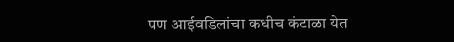पण आईवडिलांचा कधीच कंटाळा येत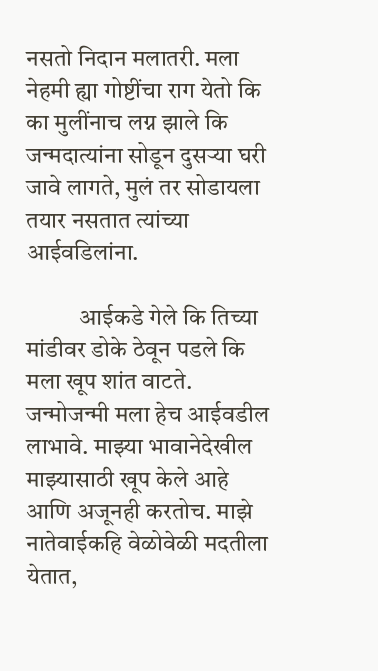नसतो निदान मलातरी. मला नेहमी ह्या गोष्टींचा राग येतो कि का मुलींनाच लग्न झाले कि जन्मदात्यांना सोडून दुसऱ्या घरी जावे लागते, मुलं तर सोडायला तयार नसतात त्यांच्या आईवडिलांना.

           आईकडे गेले कि तिच्या मांडीवर डोके ठेवून पडले कि मला खूप शांत वाटते. जन्मोजन्मी मला हेच आईवडील लाभावे. माझ्या भावानेदेखील माझ्यासाठी खूप केले आहे आणि अजूनही करतोच. माझे नातेवाईकहि वेळोवेळी मदतीला येतात,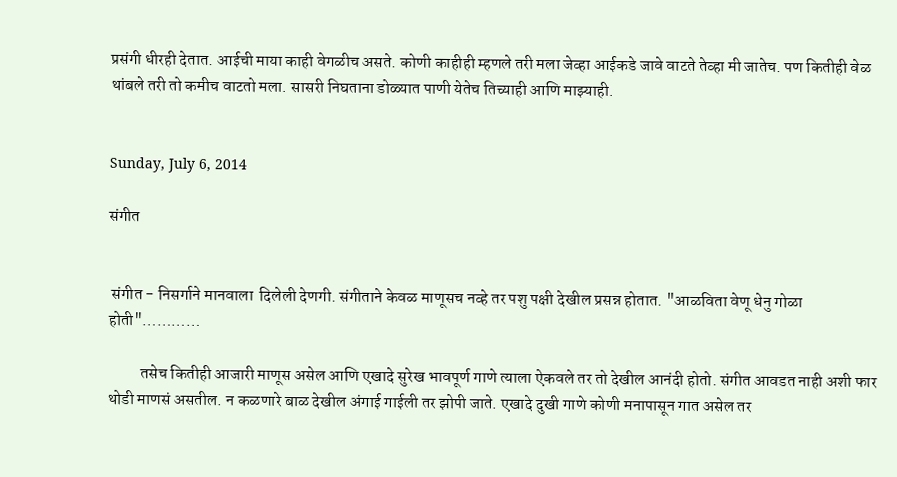प्रसंगी धीरही देतात. आईची माया काही वेगळीच असते. कोणी काहीही म्हणले तरी मला जेव्हा आईकडे जावे वाटते तेव्हा मी जातेच. पण कितीही वेळ  थांबले तरी तो कमीच वाटतो मला. सासरी निघताना डोळ्यात पाणी येतेच तिच्याही आणि माझ्याही.


Sunday, July 6, 2014

संगीत


 संगीत - निसर्गाने मानवाला  दिलेली देणगी. संगीताने केवळ माणूसच नव्हे तर पशु पक्षी देखील प्रसन्न होतात. "आळविता वेणू धेनु गोळा होती"…………

          तसेच कितीही आजारी माणूस असेल आणि एखादे सुरेख भावपूर्ण गाणे त्याला ऐकवले तर तो देखील आनंदी होतो. संगीत आवडत नाही अशी फार थोडी माणसं असतील. न कळणारे बाळ देखील अंगाई गाईली तर झोपी जाते. एखादे दुखी गाणे कोणी मनापासून गात असेल तर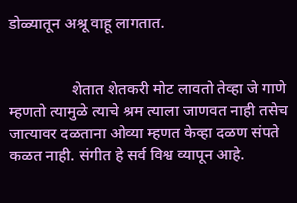डोळ्यातून अश्रू वाहू लागतात.


                शेतात शेतकरी मोट लावतो तेव्हा जे गाणे म्हणतो त्यामुळे त्याचे श्रम त्याला जाणवत नाही तसेच जात्यावर दळताना ओव्या म्हणत केव्हा दळण संपते कळत नाही. संगीत हे सर्व विश्व व्यापून आहे.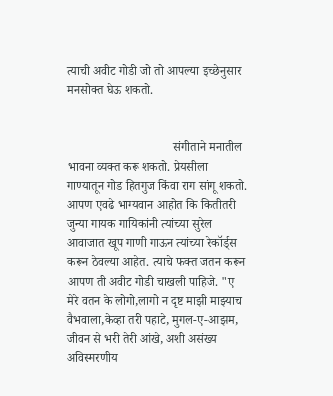त्याची अवीट गोडी जो तो आपल्या इच्छेनुसार मनसोक्त घेऊ शकतो.


                                  संगीताने मनातील भावना व्यक्त करू शकतो. प्रेयसीला गाण्यातून गोड हितगुज किंवा राग सांगू शकतो.  आपण एवढे भाग्यवान आहोत कि कितीतरी जुन्या गायक गायिकांनी त्यांच्या सुरेल आवाजात खूप गाणी गाऊन त्यांच्या रेकॉर्ड्स करून ठेवल्या आहेत. त्याचे फक्त जतन करून आपण ती अवीट गोडी चाखली पाहिजे. "ए मेरे वतन के लोगो,लागो न दृष्ट माझी माझ्याच वैभवाला,केव्हा तरी पहाटे, मुगल-ए-आझम, जीवन से भरी तेरी आंखे, अशी असंख्य अविस्मरणीय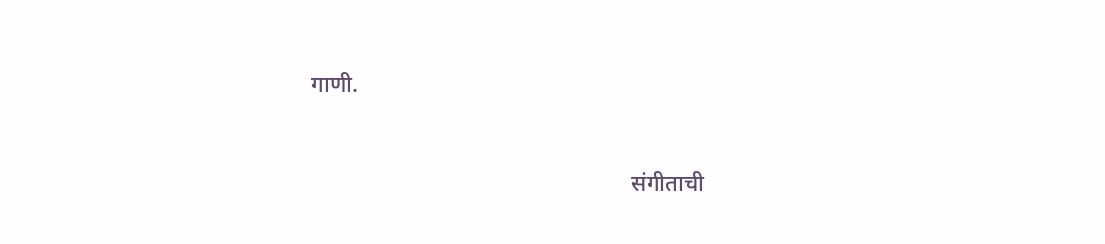गाणी.


                                                        संगीताची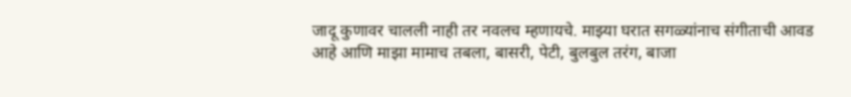जादू कुणावर चालली नाही तर नवलच म्हणायचे. माझ्या घरात सगळ्यांनाच संगीताची आवड आहे आणि माझा मामाच तबला, बासरी, पेटी, बुलबुल तरंग, बाजा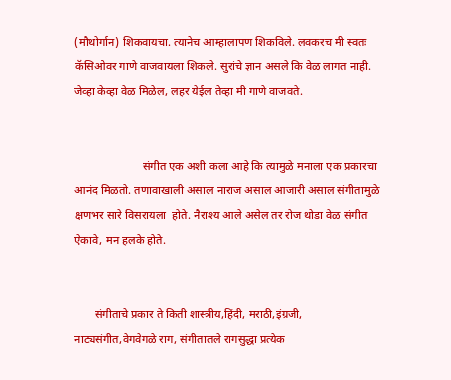(मौथोर्गान) शिकवायचा. त्यानेच आम्हालापण शिकविले. लवकरच मी स्वतः कॅसिओवर गाणे वाजवायला शिकले. सुरांचे ज्ञान असले कि वेळ लागत नाही. जेव्हा केव्हा वेळ मिळेल, लहर येईल तेव्हा मी गाणे वाजवते.


                        संगीत एक अशी कला आहे कि त्यामुळे मनाला एक प्रकारचा आनंद मिळतो. तणावाखाली असाल नाराज असाल आजारी असाल संगीतामुळे क्षणभर सारे विसरायला  होते. नैराश्य आले असेल तर रोज थोडा वेळ संगीत ऐकावे, मन हलके होते.


       संगीताचे प्रकार ते किती शास्त्रीय,हिंदी, मराठी,इंग्रजी, नाट्यसंगीत,वेगवेगळे राग, संगीतातले रागसुद्धा प्रत्येक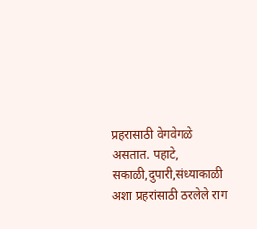प्रहरासाठी वेगवेगळे असतात. पहाटे, सकाळी,दुपारी,संध्याकाळी अशा प्रहरांसाठी ठरलेले राग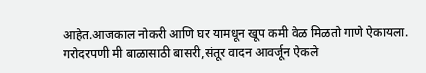आहेत.आजकाल नोकरी आणि घर यामधून खूप कमी वेळ मिळतो गाणे ऐकायला. गरोदरपणी मी बाळासाठी बासरी,संतूर वादन आवर्जून ऐकले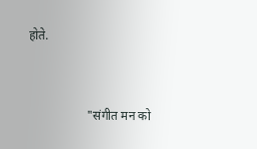होते.


                   "संगीत मन को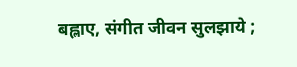बह्लाए, संगीत जीवन सुलझाये ;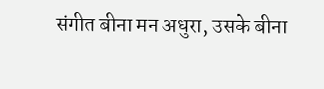संगीत बीना मन अधुरा, उसके बीना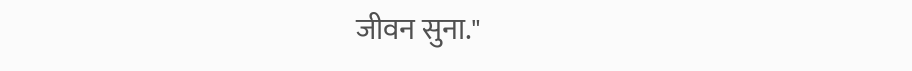जीवन सुना."